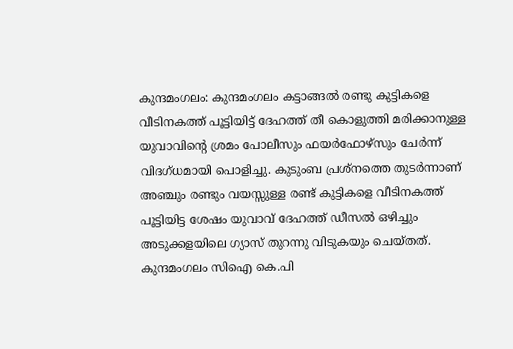കുന്ദമംഗലം: കുന്ദമംഗലം കട്ടാങ്ങൽ രണ്ടു കുട്ടികളെ വീടിനകത്ത് പൂട്ടിയിട്ട് ദേഹത്ത് തീ കൊളുത്തി മരിക്കാനുള്ള യുവാവിന്റെ ശ്രമം പോലീസും ഫയർഫോഴ്സും ചേർന്ന് വിദഗ്ധമായി പൊളിച്ചു. കുടുംബ പ്രശ്നത്തെ തുടർന്നാണ് അഞ്ചും രണ്ടും വയസ്സുള്ള രണ്ട് കുട്ടികളെ വീടിനകത്ത് പൂട്ടിയിട്ട ശേഷം യുവാവ് ദേഹത്ത് ഡീസൽ ഒഴിച്ചും അടുക്കളയിലെ ഗ്യാസ് തുറന്നു വിടുകയും ചെയ്തത്. കുന്ദമംഗലം സിഐ കെ.പി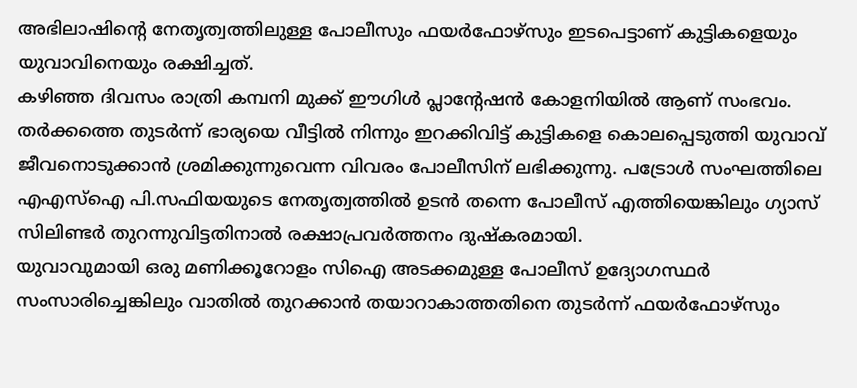അഭിലാഷിന്റെ നേതൃത്വത്തിലുള്ള പോലീസും ഫയർഫോഴ്സും ഇടപെട്ടാണ് കുട്ടികളെയും യുവാവിനെയും രക്ഷിച്ചത്.
കഴിഞ്ഞ ദിവസം രാത്രി കമ്പനി മുക്ക് ഈഗിൾ പ്ലാന്റേഷൻ കോളനിയിൽ ആണ് സംഭവം. തർക്കത്തെ തുടർന്ന് ഭാര്യയെ വീട്ടിൽ നിന്നും ഇറക്കിവിട്ട് കുട്ടികളെ കൊലപ്പെടുത്തി യുവാവ് ജീവനൊടുക്കാൻ ശ്രമിക്കുന്നുവെന്ന വിവരം പോലീസിന് ലഭിക്കുന്നു. പട്രോൾ സംഘത്തിലെ എഎസ്ഐ പി.സഫിയയുടെ നേതൃത്വത്തിൽ ഉടൻ തന്നെ പോലീസ് എത്തിയെങ്കിലും ഗ്യാസ് സിലിണ്ടർ തുറന്നുവിട്ടതിനാൽ രക്ഷാപ്രവർത്തനം ദുഷ്കരമായി.
യുവാവുമായി ഒരു മണിക്കൂറോളം സിഐ അടക്കമുള്ള പോലീസ് ഉദ്യോഗസ്ഥർ സംസാരിച്ചെങ്കിലും വാതിൽ തുറക്കാൻ തയാറാകാത്തതിനെ തുടർന്ന് ഫയർഫോഴ്സും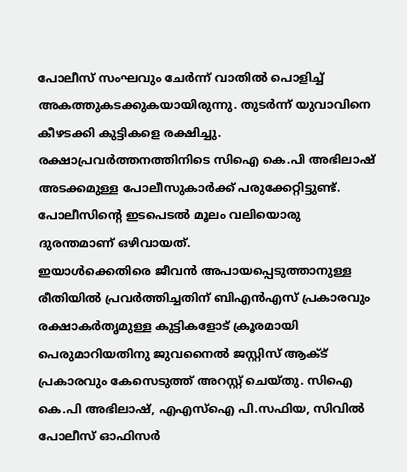പോലീസ് സംഘവും ചേർന്ന് വാതിൽ പൊളിച്ച് അകത്തുകടക്കുകയായിരുന്നു. തുടർന്ന് യുവാവിനെ കീഴടക്കി കുട്ടികളെ രക്ഷിച്ചു. രക്ഷാപ്രവർത്തനത്തിനിടെ സിഐ കെ.പി അഭിലാഷ് അടക്കമുള്ള പോലീസുകാർക്ക് പരുക്കേറ്റിട്ടുണ്ട്. പോലീസിന്റെ ഇടപെടൽ മൂലം വലിയൊരു ദുരന്തമാണ് ഒഴിവായത്.
ഇയാൾക്കെതിരെ ജീവൻ അപായപ്പെടുത്താനുള്ള രീതിയിൽ പ്രവർത്തിച്ചതിന് ബിഎൻഎസ് പ്രകാരവും രക്ഷാകർതൃമുള്ള കുട്ടികളോട് ക്രൂരമായി പെരുമാറിയതിനു ജുവനൈൽ ജസ്റ്റിസ് ആക്ട് പ്രകാരവും കേസെടുത്ത് അറസ്റ്റ് ചെയ്തു. സിഐ കെ.പി അഭിലാഷ്, എഎസ്ഐ പി.സഫിയ, സിവിൽ പോലീസ് ഓഫിസർ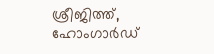ശ്രീജിത്ത്, ഹോംഗാർഡ്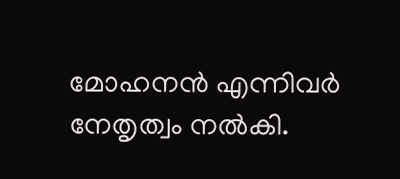മോഹനൻ എന്നിവർ നേതൃത്വം നൽകി.